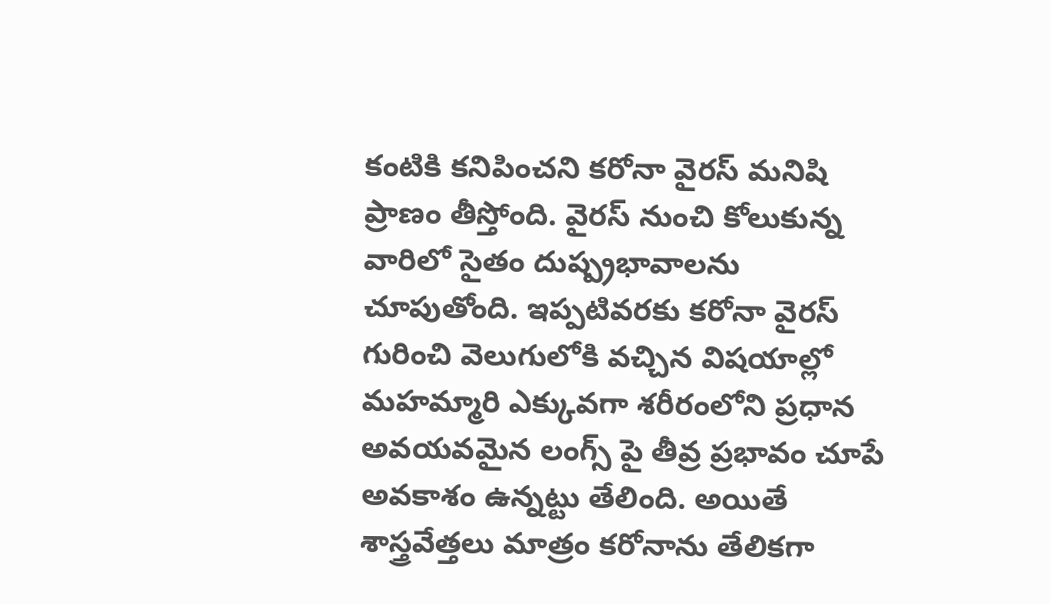కంటికి కనిపించని కరోనా వైరస్ మనిషి ప్రాణం తీస్తోంది. వైరస్ నుంచి కోలుకున్న వారిలో సైతం దుష్ప్రభావాలను చూపుతోంది. ఇప్పటివరకు కరోనా వైరస్ గురించి వెలుగులోకి వచ్చిన విషయాల్లో మహమ్మారి ఎక్కువగా శరీరంలోని ప్రధాన అవయవమైన లంగ్స్ పై తీవ్ర ప్రభావం చూపే అవకాశం ఉన్నట్టు తేలింది. అయితే శాస్త్రవేత్తలు మాత్రం కరోనాను తేలికగా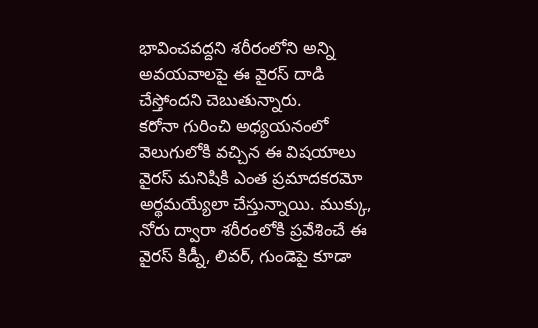భావించవద్దని శరీరంలోని అన్ని అవయవాలపై ఈ వైరస్ దాడి చేస్తోందని చెబుతున్నారు.
కరోనా గురించి అధ్యయనంలో వెలుగులోకి వచ్చిన ఈ విషయాలు వైరస్ మనిషికి ఎంత ప్రమాదకరమో అర్థమయ్యేలా చేస్తున్నాయి. ముక్కు, నోరు ద్వారా శరీరంలోకి ప్రవేశించే ఈ వైరస్ కిడ్నీ, లివర్, గుండెపై కూడా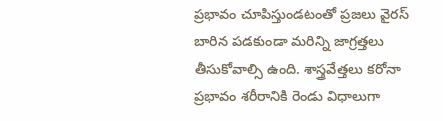ప్రభావం చూపిస్తుండటంతో ప్రజలు వైరస్ బారిన పడకుండా మరిన్ని జాగ్రత్తలు తీసుకోవాల్సి ఉంది. శాస్త్రవేత్తలు కరోనా ప్రభావం శరీరానికి రెండు విధాలుగా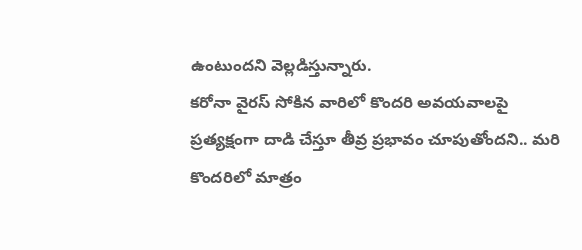ఉంటుందని వెల్లడిస్తున్నారు.
కరోనా వైరస్ సోకిన వారిలో కొందరి అవయవాలపై ప్రత్యక్షంగా దాడి చేస్తూ తీవ్ర ప్రభావం చూపుతోందని.. మరి కొందరిలో మాత్రం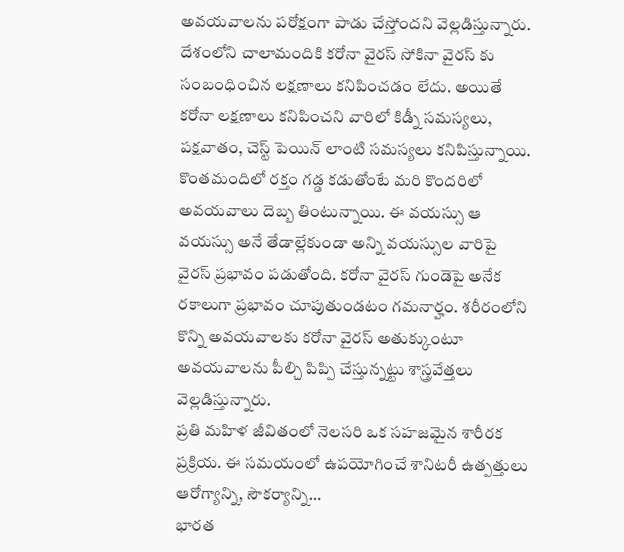అవయవాలను పరోక్షంగా పాడు చేస్తోందని వెల్లడిస్తున్నారు. దేశంలోని చాలామందికి కరోనా వైరస్ సోకినా వైరస్ కు సంబంధించిన లక్షణాలు కనిపించడం లేదు. అయితే కరోనా లక్షణాలు కనిపించని వారిలో కిడ్నీ సమస్యలు, పక్షవాతం, చెస్ట్ పెయిన్ లాంటి సమస్యలు కనిపిస్తున్నాయి.
కొంతమందిలో రక్తం గడ్డ కడుతోంటే మరి కొందరిలో అవయవాలు దెబ్బ తింటున్నాయి. ఈ వయస్సు ఆ వయస్సు అనే తేడాల్లేకుండా అన్ని వయస్సుల వారిపై వైరస్ ప్రభావం పడుతోంది. కరోనా వైరస్ గుండెపై అనేక రకాలుగా ప్రభావం చూపుతుండటం గమనార్హం. శరీరంలోని కొన్ని అవయవాలకు కరోనా వైరస్ అతుక్కుంటూ అవయవాలను పీల్చి పిప్పి చేస్తున్నట్టు శాస్త్రవేత్తలు వెల్లడిస్తున్నారు.
ప్రతి మహిళ జీవితంలో నెలసరి ఒక సహజమైన శారీరక ప్రక్రియ. ఈ సమయంలో ఉపయోగించే శానిటరీ ఉత్పత్తులు ఆరోగ్యాన్ని, సౌకర్యాన్ని…
భారత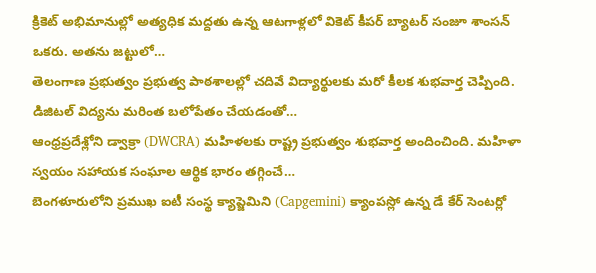క్రికెట్ అభిమానుల్లో అత్యధిక మద్దతు ఉన్న ఆటగాళ్లలో వికెట్ కీపర్ బ్యాటర్ సంజూ శాంసన్ ఒకరు. అతను జట్టులో…
తెలంగాణ ప్రభుత్వం ప్రభుత్వ పాఠశాలల్లో చదివే విద్యార్థులకు మరో కీలక శుభవార్త చెప్పింది. డిజిటల్ విద్యను మరింత బలోపేతం చేయడంతో…
ఆంధ్రప్రదేశ్లోని డ్వాక్రా (DWCRA) మహిళలకు రాష్ట్ర ప్రభుత్వం శుభవార్త అందించింది. మహిళా స్వయం సహాయక సంఘాల ఆర్థిక భారం తగ్గించే…
బెంగళూరులోని ప్రముఖ ఐటీ సంస్థ క్యాప్జెమిని (Capgemini) క్యాంపస్లో ఉన్న డే కేర్ సెంటర్లో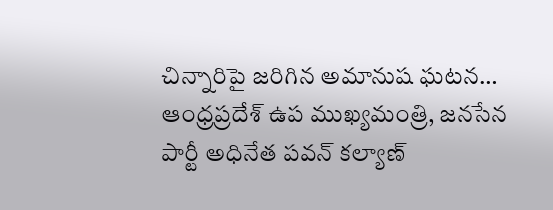చిన్నారిపై జరిగిన అమానుష ఘటన…
ఆంధ్రప్రదేశ్ ఉప ముఖ్యమంత్రి, జనసేన పార్టీ అధినేత పవన్ కల్యాణ్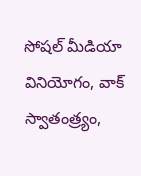సోషల్ మీడియా వినియోగం, వాక్ స్వాతంత్ర్యం,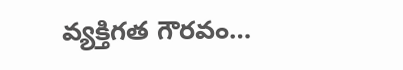వ్యక్తిగత గౌరవం…